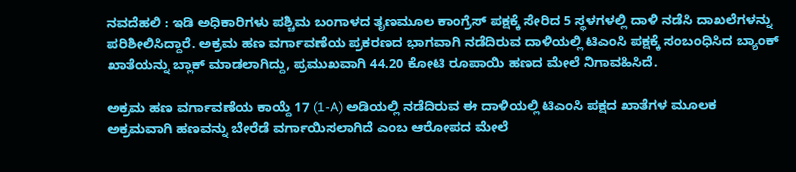ನವದೆಹಲಿ : ಇಡಿ ಅಧಿಕಾರಿಗಳು ಪಶ್ಚಿಮ ಬಂಗಾಳದ ತೃಣಮೂಲ ಕಾಂಗ್ರೆಸ್ ಪಕ್ಷಕ್ಕೆ ಸೇರಿದ 5 ಸ್ಥಳಗಳಲ್ಲಿ ದಾಳಿ ನಡೆಸಿ ದಾಖಲೆಗಳನ್ನು ಪರಿಶೀಲಿಸಿದ್ದಾರೆ. ಅಕ್ರಮ ಹಣ ವರ್ಗಾವಣೆಯ ಪ್ರಕರಣದ ಭಾಗವಾಗಿ ನಡೆದಿರುವ ದಾಳಿಯಲ್ಲಿ ಟಿಎಂಸಿ ಪಕ್ಷಕ್ಕೆ ಸಂಬಂಧಿಸಿದ ಬ್ಯಾಂಕ್ ಖಾತೆಯನ್ನು ಬ್ಲಾಕ್ ಮಾಡಲಾಗಿದ್ದು, ಪ್ರಮುಖವಾಗಿ 44.20 ಕೋಟಿ ರೂಪಾಯಿ ಹಣದ ಮೇಲೆ ನಿಗಾವಹಿಸಿದೆ.

ಅಕ್ರಮ ಹಣ ವರ್ಗಾವಣೆಯ ಕಾಯ್ದೆ 17 (1-A) ಅಡಿಯಲ್ಲಿ ನಡೆದಿರುವ ಈ ದಾಳಿಯಲ್ಲಿ ಟಿಎಂಸಿ ಪಕ್ಷದ ಖಾತೆಗಳ ಮೂಲಕ ಅಕ್ರಮವಾಗಿ ಹಣವನ್ನು ಬೇರೆಡೆ ವರ್ಗಾಯಿಸಲಾಗಿದೆ ಎಂಬ ಆರೋಪದ ಮೇಲೆ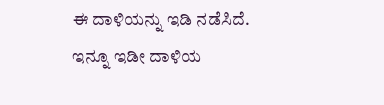ಈ ದಾಳಿಯನ್ನು ಇಡಿ ನಡೆಸಿದೆ. ಇನ್ನೂ ಇಡೀ ದಾಳಿಯ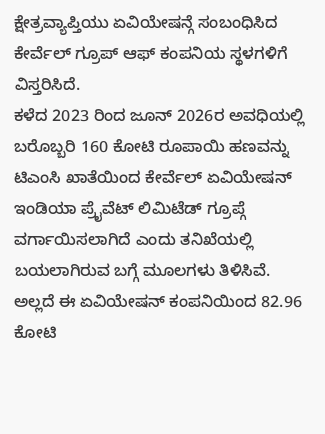ಕ್ಷೇತ್ರವ್ಯಾಪ್ತಿಯು ಏವಿಯೇಷನ್ಗೆ ಸಂಬಂಧಿಸಿದ ಕೇರ್ವೆಲ್ ಗ್ರೂಪ್ ಆಫ್ ಕಂಪನಿಯ ಸ್ಥಳಗಳಿಗೆ ವಿಸ್ತರಿಸಿದೆ.
ಕಳೆದ 2023 ರಿಂದ ಜೂನ್ 2026ರ ಅವಧಿಯಲ್ಲಿ ಬರೊಬ್ಬರಿ 160 ಕೋಟಿ ರೂಪಾಯಿ ಹಣವನ್ನು ಟಿಎಂಸಿ ಖಾತೆಯಿಂದ ಕೇರ್ವೆಲ್ ಏವಿಯೇಷನ್ ಇಂಡಿಯಾ ಪ್ರೈವೆಟ್ ಲಿಮಿಟೆಡ್ ಗ್ರೂಪ್ಗೆ ವರ್ಗಾಯಿಸಲಾಗಿದೆ ಎಂದು ತನಿಖೆಯಲ್ಲಿ ಬಯಲಾಗಿರುವ ಬಗ್ಗೆ ಮೂಲಗಳು ತಿಳಿಸಿವೆ. ಅಲ್ಲದೆ ಈ ಏವಿಯೇಷನ್ ಕಂಪನಿಯಿಂದ 82.96 ಕೋಟಿ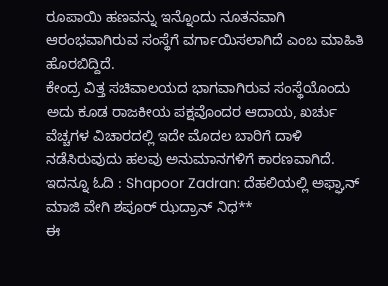ರೂಪಾಯಿ ಹಣವನ್ನು ಇನ್ನೊಂದು ನೂತನವಾಗಿ ಆರಂಭವಾಗಿರುವ ಸಂಸ್ಥೆಗೆ ವರ್ಗಾಯಿಸಲಾಗಿದೆ ಎಂಬ ಮಾಹಿತಿ ಹೊರಬಿದ್ದಿದೆ.
ಕೇಂದ್ರ ವಿತ್ತ ಸಚಿವಾಲಯದ ಭಾಗವಾಗಿರುವ ಸಂಸ್ಥೆಯೊಂದು ಅದು ಕೂಡ ರಾಜಕೀಯ ಪಕ್ಷವೊಂದರ ಆದಾಯ, ಖರ್ಚು ವೆಚ್ಚಗಳ ವಿಚಾರದಲ್ಲಿ ಇದೇ ಮೊದಲ ಬಾರಿಗೆ ದಾಳಿ ನಡೆಸಿರುವುದು ಹಲವು ಅನುಮಾನಗಳಿಗೆ ಕಾರಣವಾಗಿದೆ.
ಇದನ್ನೂ ಓದಿ : Shapoor Zadran: ದೆಹಲಿಯಲ್ಲಿ ಅಫ್ಘಾನ್ ಮಾಜಿ ವೇಗಿ ಶಪೂರ್ ಝದ್ರಾನ್ ನಿಧ**
ಈ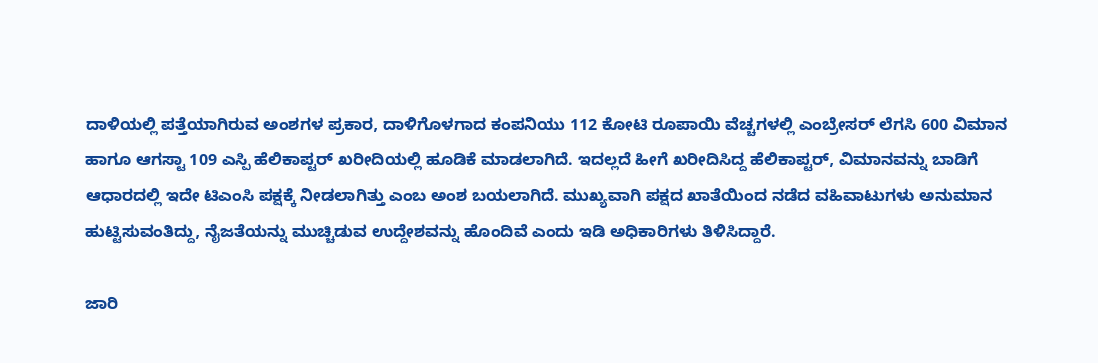ದಾಳಿಯಲ್ಲಿ ಪತ್ತೆಯಾಗಿರುವ ಅಂಶಗಳ ಪ್ರಕಾರ, ದಾಳಿಗೊಳಗಾದ ಕಂಪನಿಯು 112 ಕೋಟಿ ರೂಪಾಯಿ ವೆಚ್ಚಗಳಲ್ಲಿ ಎಂಬ್ರೇಸರ್ ಲೆಗಸಿ 600 ವಿಮಾನ ಹಾಗೂ ಆಗಸ್ಟಾ 109 ಎಸ್ಪಿ ಹೆಲಿಕಾಪ್ಟರ್ ಖರೀದಿಯಲ್ಲಿ ಹೂಡಿಕೆ ಮಾಡಲಾಗಿದೆ. ಇದಲ್ಲದೆ ಹೀಗೆ ಖರೀದಿಸಿದ್ದ ಹೆಲಿಕಾಪ್ಟರ್, ವಿಮಾನವನ್ನು ಬಾಡಿಗೆ ಆಧಾರದಲ್ಲಿ ಇದೇ ಟಿಎಂಸಿ ಪಕ್ಷಕ್ಕೆ ನೀಡಲಾಗಿತ್ತು ಎಂಬ ಅಂಶ ಬಯಲಾಗಿದೆ. ಮುಖ್ಯವಾಗಿ ಪಕ್ಷದ ಖಾತೆಯಿಂದ ನಡೆದ ವಹಿವಾಟುಗಳು ಅನುಮಾನ ಹುಟ್ಟಿಸುವಂತಿದ್ದು, ನೈಜತೆಯನ್ನು ಮುಚ್ಚಿಡುವ ಉದ್ದೇಶವನ್ನು ಹೊಂದಿವೆ ಎಂದು ಇಡಿ ಅಧಿಕಾರಿಗಳು ತಿಳಿಸಿದ್ದಾರೆ.

ಜಾರಿ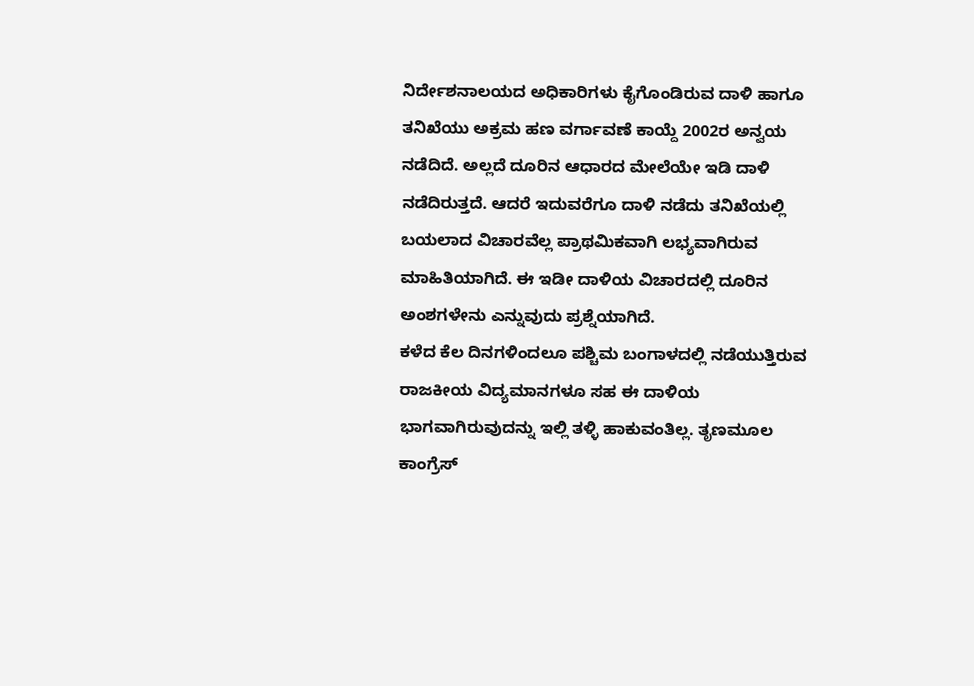ನಿರ್ದೇಶನಾಲಯದ ಅಧಿಕಾರಿಗಳು ಕೈಗೊಂಡಿರುವ ದಾಳಿ ಹಾಗೂ ತನಿಖೆಯು ಅಕ್ರಮ ಹಣ ವರ್ಗಾವಣೆ ಕಾಯ್ದೆ 2002ರ ಅನ್ವಯ ನಡೆದಿದೆ. ಅಲ್ಲದೆ ದೂರಿನ ಆಧಾರದ ಮೇಲೆಯೇ ಇಡಿ ದಾಳಿ ನಡೆದಿರುತ್ತದೆ. ಆದರೆ ಇದುವರೆಗೂ ದಾಳಿ ನಡೆದು ತನಿಖೆಯಲ್ಲಿ ಬಯಲಾದ ವಿಚಾರವೆಲ್ಲ ಪ್ರಾಥಮಿಕವಾಗಿ ಲಭ್ಯವಾಗಿರುವ ಮಾಹಿತಿಯಾಗಿದೆ. ಈ ಇಡೀ ದಾಳಿಯ ವಿಚಾರದಲ್ಲಿ ದೂರಿನ ಅಂಶಗಳೇನು ಎನ್ನುವುದು ಪ್ರಶ್ನೆಯಾಗಿದೆ.
ಕಳೆದ ಕೆಲ ದಿನಗಳಿಂದಲೂ ಪಶ್ಚಿಮ ಬಂಗಾಳದಲ್ಲಿ ನಡೆಯುತ್ತಿರುವ ರಾಜಕೀಯ ವಿದ್ಯಮಾನಗಳೂ ಸಹ ಈ ದಾಳಿಯ ಭಾಗವಾಗಿರುವುದನ್ನು ಇಲ್ಲಿ ತಳ್ಳಿ ಹಾಕುವಂತಿಲ್ಲ. ತೃಣಮೂಲ ಕಾಂಗ್ರೆಸ್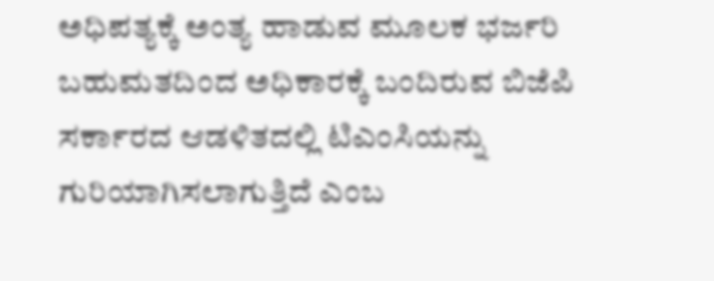ಅಧಿಪತ್ಯಕ್ಕೆ ಅಂತ್ಯ ಹಾಡುವ ಮೂಲಕ ಭರ್ಜರಿ ಬಹುಮತದಿಂದ ಅಧಿಕಾರಕ್ಕೆ ಬಂದಿರುವ ಬಿಜೆಪಿ ಸರ್ಕಾರದ ಆಡಳಿತದಲ್ಲಿ ಟಿಎಂಸಿಯನ್ನು ಗುರಿಯಾಗಿಸಲಾಗುತ್ತಿದೆ ಎಂಬ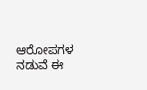ಆರೋಪಗಳ ನಡುವೆ ಈ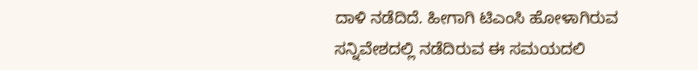ದಾಳಿ ನಡೆದಿದೆ. ಹೀಗಾಗಿ ಟಿಎಂಸಿ ಹೋಳಾಗಿರುವ ಸನ್ನಿವೇಶದಲ್ಲಿ ನಡೆದಿರುವ ಈ ಸಮಯದಲಿ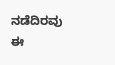ನಡೆದಿರವು ಈ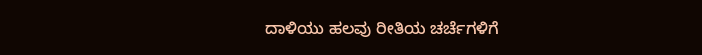ದಾಳಿಯು ಹಲವು ರೀತಿಯ ಚರ್ಚೆಗಳಿಗೆ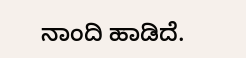ನಾಂದಿ ಹಾಡಿದೆ.